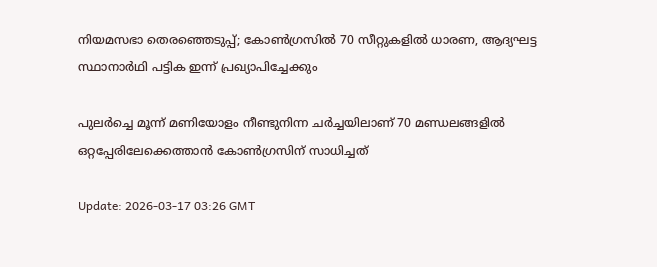നിയമസഭാ തെരഞ്ഞെടുപ്പ്; കോണ്‍ഗ്രസില്‍ 70 സീറ്റുകളില്‍ ധാരണ, ആദ്യഘട്ട സ്ഥാനാര്‍ഥി പട്ടിക ഇന്ന് പ്രഖ്യാപിച്ചേക്കും

പുലര്‍ച്ചെ മൂന്ന് മണിയോളം നീണ്ടുനിന്ന ചര്‍ച്ചയിലാണ് 70 മണ്ഡലങ്ങളില്‍ ഒറ്റപ്പേരിലേക്കെത്താന്‍ കോണ്‍ഗ്രസിന് സാധിച്ചത്

Update: 2026-03-17 03:26 GMT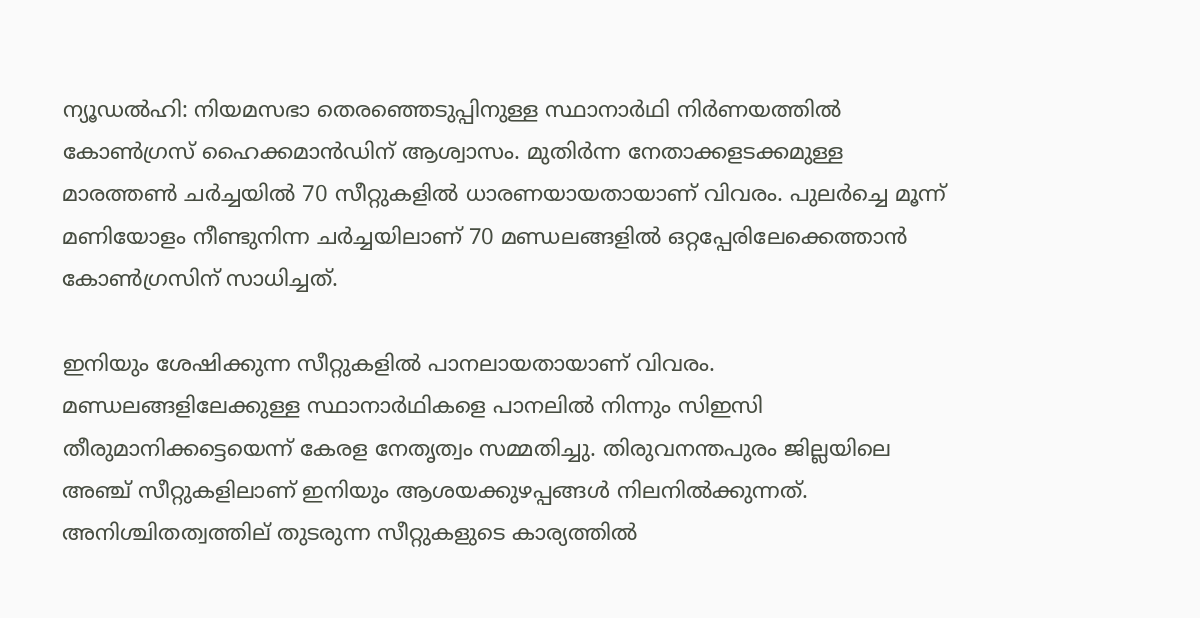ന്യൂഡല്‍ഹി: നിയമസഭാ തെരഞ്ഞെടുപ്പിനുള്ള സ്ഥാനാര്‍ഥി നിര്‍ണയത്തില്‍ കോണ്‍ഗ്രസ് ഹൈക്കമാന്‍ഡിന് ആശ്വാസം. മുതിര്‍ന്ന നേതാക്കളടക്കമുള്ള മാരത്തണ്‍ ചര്‍ച്ചയില്‍ 70 സീറ്റുകളില്‍ ധാരണയായതായാണ് വിവരം. പുലര്‍ച്ചെ മൂന്ന് മണിയോളം നീണ്ടുനിന്ന ചര്‍ച്ചയിലാണ് 70 മണ്ഡലങ്ങളില്‍ ഒറ്റപ്പേരിലേക്കെത്താന്‍ കോണ്‍ഗ്രസിന് സാധിച്ചത്.

ഇനിയും ശേഷിക്കുന്ന സീറ്റുകളില്‍ പാനലായതായാണ് വിവരം. മണ്ഡലങ്ങളിലേക്കുള്ള സ്ഥാനാർഥികളെ പാനലില്‍ നിന്നും സിഇസി തീരുമാനിക്കട്ടെയെന്ന് കേരള നേതൃത്വം സമ്മതിച്ചു. തിരുവനന്തപുരം ജില്ലയിലെ അഞ്ച് സീറ്റുകളിലാണ് ഇനിയും ആശയക്കുഴപ്പങ്ങള്‍ നിലനില്‍ക്കുന്നത്. അനിശ്ചിതത്വത്തില് തുടരുന്ന സീറ്റുകളുടെ കാര്യത്തില്‍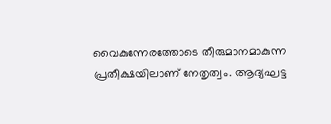വൈകുന്നേരത്തോടെ തീരുമാനമാകുന്ന പ്രതീക്ഷയിലാണ് നേതൃത്വം. ആദ്യഘട്ട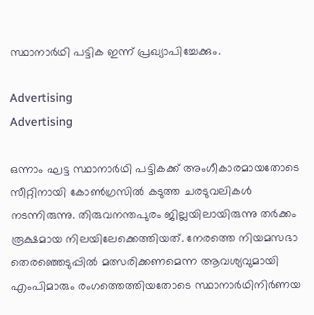സ്ഥാനാർഥി പട്ടിക ഇന്ന് പ്രഖ്യാപിച്ചേക്കും.

Advertising
Advertising

ഒന്നാം ഘട്ട സ്ഥാനാര്‍ഥി പട്ടികക്ക് അംഗീകാരമായതോടെ സീറ്റിനായി കോണ്‍ഗ്രസില്‍ കടുത്ത ചരടുവലികള്‍ നടന്നിരുന്നു. തിരുവനന്തപുരം ജില്ലയിലായിരുന്നു തര്‍ക്കം രൂക്ഷമായ നിലയിലേക്കെത്തിയത്. നേരത്തെ നിയമസഭാ തെരഞ്ഞെടുപ്പില്‍ മത്സരിക്കണമെന്ന ആവശ്യവുമായി എംപിമാരും രംഗത്തെത്തിയതോടെ സ്ഥാനാര്‍ഥിനിര്‍ണയ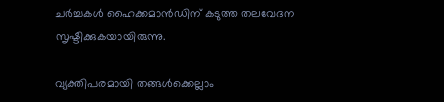ചര്‍ച്ചകള്‍ ഹൈക്കമാന്‍ഡിന് കടുത്ത തലവേദന സൃഷ്ടിക്കുകയായിരുന്നു.

വ്യക്തിപരമായി തങ്ങള്‍ക്കെല്ലാം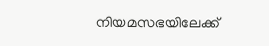നിയമസഭയിലേക്ക്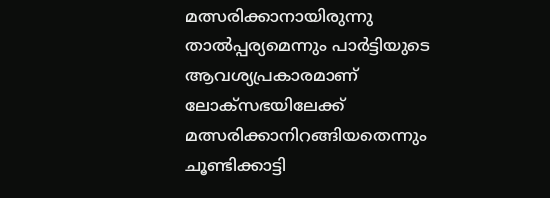മത്സരിക്കാനായിരുന്നു താല്‍പ്പര്യമെന്നും പാര്‍ട്ടിയുടെ ആവശ്യപ്രകാരമാണ് ലോക്‌സഭയിലേക്ക് മത്സരിക്കാനിറങ്ങിയതെന്നും ചൂണ്ടിക്കാട്ടി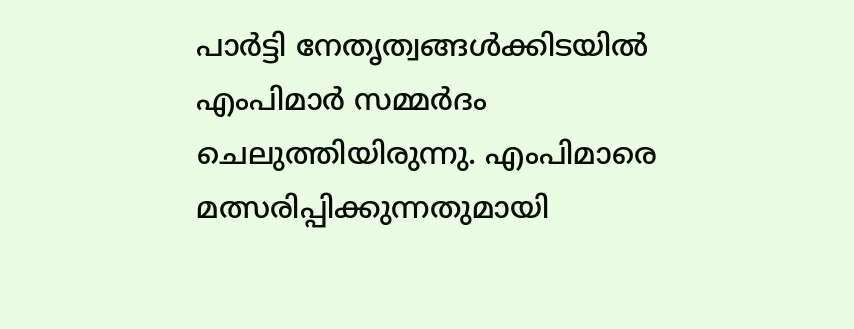പാര്‍ട്ടി നേതൃത്വങ്ങള്‍ക്കിടയില്‍ എംപിമാര്‍ സമ്മര്‍ദം ചെലുത്തിയിരുന്നു. എംപിമാരെ മത്സരിപ്പിക്കുന്നതുമായി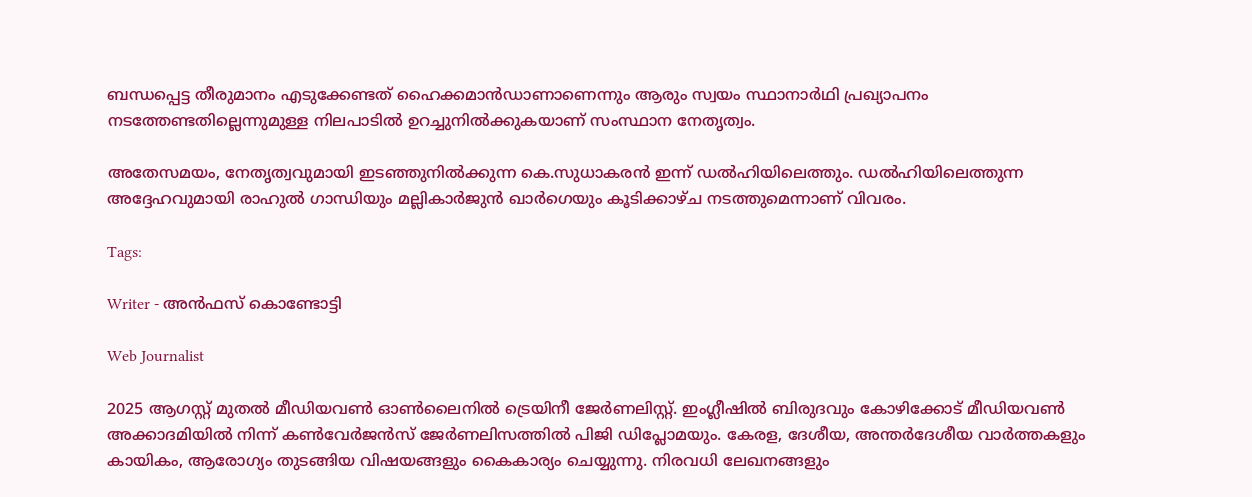ബന്ധപ്പെട്ട തീരുമാനം എടുക്കേണ്ടത് ഹൈക്കമാന്‍ഡാണാണെന്നും ആരും സ്വയം സ്ഥാനാര്‍ഥി പ്രഖ്യാപനം നടത്തേണ്ടതില്ലെന്നുമുള്ള നിലപാടില്‍ ഉറച്ചുനില്‍ക്കുകയാണ് സംസ്ഥാന നേതൃത്വം.

അതേസമയം, നേതൃത്വവുമായി ഇടഞ്ഞുനില്‍ക്കുന്ന കെ.സുധാകരൻ ഇന്ന് ഡല്‍ഹിയിലെത്തും. ഡല്‍ഹിയിലെത്തുന്ന അദ്ദേഹവുമായി രാഹുല്‍ ഗാന്ധിയും മല്ലികാര്‍ജുന്‍ ഖാര്‍ഗെയും കൂടിക്കാഴ്ച നടത്തുമെന്നാണ് വിവരം.

Tags:

Writer - അൻഫസ് കൊണ്ടോട്ടി

Web Journalist

2025 ആഗസ്റ്റ് മുതൽ മീഡിയവൺ ഓൺലൈനിൽ ട്രെയിനീ ജേർണലിസ്റ്റ്. ഇംഗ്ലീഷിൽ ബിരുദവും കോഴിക്കോട് മീഡിയവൺ അക്കാദമിയിൽ നിന്ന് കൺവേർജൻസ് ജേർണലിസത്തിൽ പിജി ഡിപ്ലോമയും. കേരള, ദേശീയ, അന്തർദേശീയ വാർത്തകളും കായികം, ആരോഗ്യം തുടങ്ങിയ വിഷയങ്ങളും കൈകാര്യം ചെയ്യുന്നു. നിരവധി ലേഖനങ്ങളും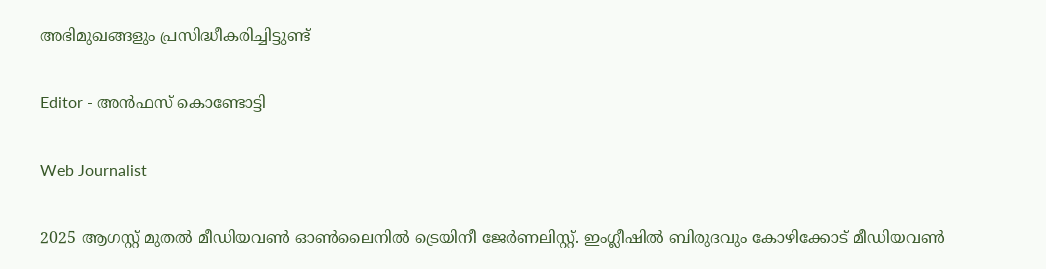അഭിമുഖങ്ങളും പ്രസിദ്ധീകരിച്ചിട്ടുണ്ട്

Editor - അൻഫസ് കൊണ്ടോട്ടി

Web Journalist

2025 ആഗസ്റ്റ് മുതൽ മീഡിയവൺ ഓൺലൈനിൽ ട്രെയിനീ ജേർണലിസ്റ്റ്. ഇംഗ്ലീഷിൽ ബിരുദവും കോഴിക്കോട് മീഡിയവൺ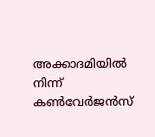അക്കാദമിയിൽ നിന്ന് കൺവേർജൻസ്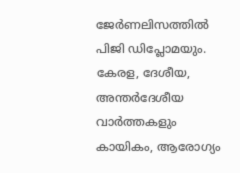ജേർണലിസത്തിൽ പിജി ഡിപ്ലോമയും. കേരള, ദേശീയ, അന്തർദേശീയ വാർത്തകളും കായികം, ആരോഗ്യം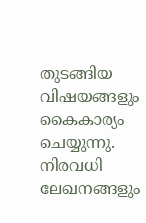തുടങ്ങിയ വിഷയങ്ങളും കൈകാര്യം ചെയ്യുന്നു. നിരവധി ലേഖനങ്ങളും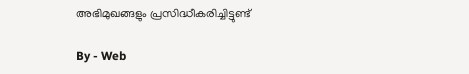അഭിമുഖങ്ങളും പ്രസിദ്ധീകരിച്ചിട്ടുണ്ട്

By - Web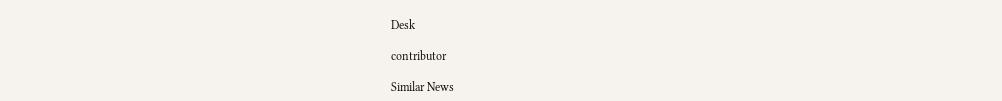Desk

contributor

Similar News